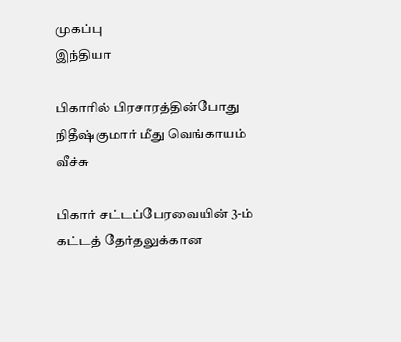முகப்பு
இந்தியா

பிகாரில் பிரசாரத்தின்போது நிதீஷ்குமார் மீது வெங்காயம் வீச்சு

பிகார் சட்டப்பேரவையின் 3-ம் கட்டத் தேர்தலுக்கான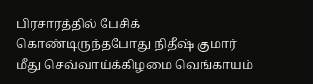பிரசாரத்தில் பேசிக் கொண்டிருந்தபோது நிதீஷ் குமார் மீது செவ்வாய்க்கிழமை வெங்காயம்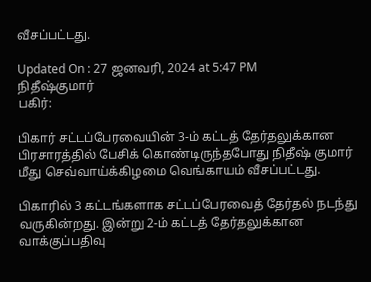வீசப்பட்டது.

Updated On : 27 ஜனவரி, 2024 at 5:47 PM
நிதீஷ்குமார்
பகிர்:

பிகார் சட்டப்பேரவையின் 3-ம் கட்டத் தேர்தலுக்கான பிரசாரத்தில் பேசிக் கொண்டிருந்தபோது நிதீஷ் குமார் மீது செவ்வாய்க்கிழமை வெங்காயம் வீசப்பட்டது.

பிகாரில் 3 கட்டங்களாக சட்டப்பேரவைத் தேர்தல் நடந்து வருகின்றது. இன்று 2-ம் கட்டத் தேர்தலுக்கான வாக்குப்பதிவு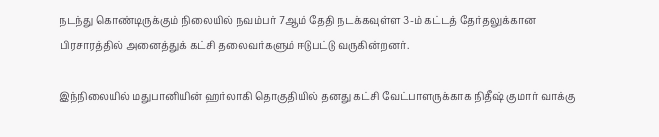நடந்து கொண்டிருக்கும் நிலையில் நவம்பர் 7ஆம் தேதி நடக்கவுள்ள 3-ம் கட்டத் தேர்தலுக்கான பிரசாரத்தில் அனைத்துக் கட்சி தலைவர்களும் ஈடுபட்டு வருகின்றனர்.

இந்நிலையில் மதுபானியின் ஹர்லாகி தொகுதியில் தனது கட்சி வேட்பாளருக்காக நிதீஷ் குமார் வாக்கு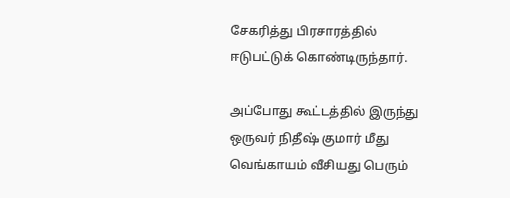சேகரித்து பிரசாரத்தில் ஈடுபட்டுக் கொண்டிருந்தார்.

அப்போது கூட்டத்தில் இருந்து ஒருவர் நிதீஷ் குமார் மீது வெங்காயம் வீசியது பெரும்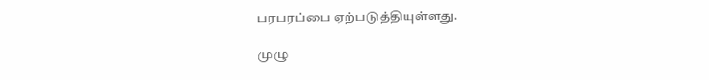பரபரப்பை ஏற்படுத்தியுள்ளது.

முழு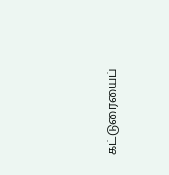கட்டுரையைப்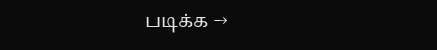படிக்க →